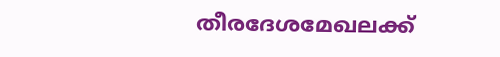തീരദേശമേഖലക്ക്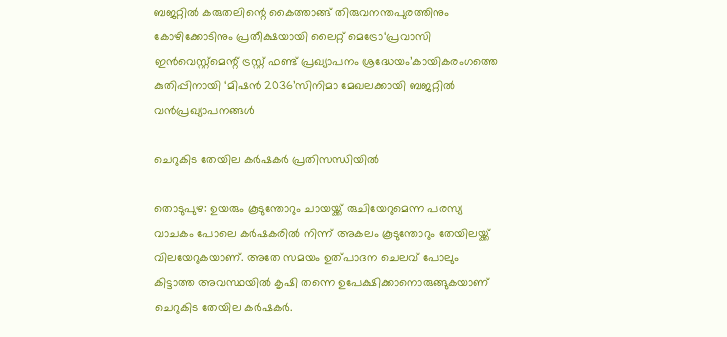ബജറ്റിൽ കരുതലിന്റെ കൈത്താങ്ങ് തിരുവനന്തപുരത്തിനും കോഴിക്കോടിനും പ്രതീക്ഷയായി ലൈറ്റ് മെട്രോ‘പ്രവാസി ഇൻവെസ്റ്റ്‌മെന്റ് ട്രസ്റ്റ് ഫണ്ട് പ്രഖ്യാപനം ശ്രദ്ധേയം’കായികരംഗത്തെ കുതിപ്പിനായി ‘മിഷൻ 2036’സിനിമാ മേഖലക്കായി ബജറ്റിൽ വൻപ്രഖ്യാപനങ്ങൾ

ചെറുകിട തേയില കർഷകർ പ്രതിസന്ധിയിൽ

തൊടുപുഴ: ഉയരും കൂടുന്തോറും ചായയ്ക്ക് രുചിയേറുമെന്ന പരസ്യ വാചകം പോലെ കർഷകരിൽ നിന്ന് അകലം കൂടുന്തോറും തേയിലയ്ക്ക് വിലയേറുകയാണ്. അതേ സമയം ഉത്പാദന ചെലവ് പോലും കിട്ടാത്ത അവസ്ഥയിൽ കൃഷി തന്നെ ഉപേക്ഷിക്കാനൊരുങ്ങുകയാണ് ചെറുകിട തേയില കർഷകർ.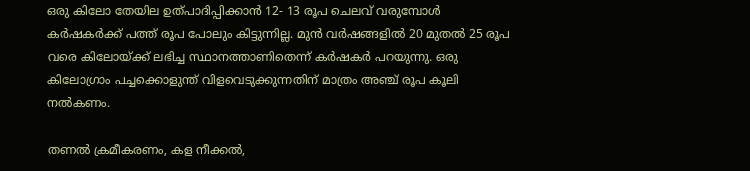ഒരു കിലോ തേയില ഉത്പാദിപ്പിക്കാൻ 12- 13 രൂപ ചെലവ് വരുമ്പോൾ കർഷകർക്ക് പത്ത് രൂപ പോലും കിട്ടുന്നില്ല. മുൻ വർഷങ്ങളിൽ 20 മുതൽ 25 രൂപ വരെ കിലോയ്ക്ക് ലഭിച്ച സ്ഥാനത്താണിതെന്ന് കർഷകർ പറയുന്നു. ഒരു കിലോഗ്രാം പച്ചക്കൊളുന്ത് വിളവെടുക്കുന്നതിന് മാത്രം അഞ്ച് രൂപ കൂലി നൽകണം.

തണൽ ക്രമീകരണം, കള നീക്കൽ,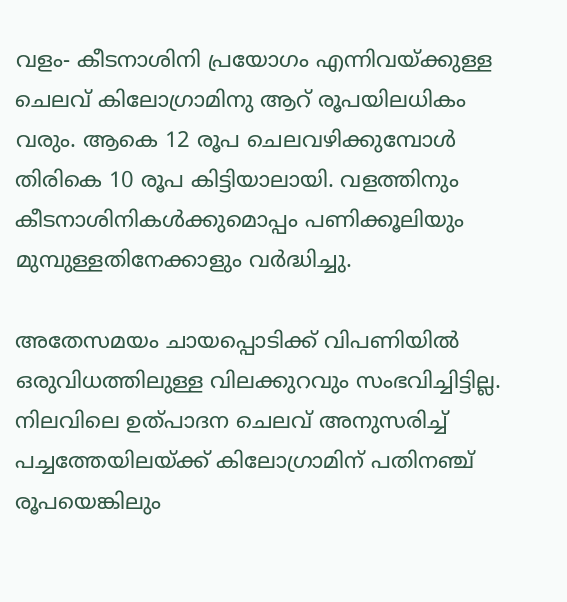വളം- കീടനാശിനി പ്രയോഗം എന്നിവയ്ക്കുള്ള ചെലവ് കിലോഗ്രാമിനു ആറ് രൂപയിലധികം വരും. ആകെ 12 രൂപ ചെലവഴിക്കുമ്പോൾ തിരികെ 10 രൂപ കിട്ടിയാലായി. വളത്തിനും കീടനാശിനികൾക്കുമൊപ്പം പണിക്കൂലിയും മുമ്പുള്ളതിനേക്കാളും വർദ്ധിച്ചു.

അതേസമയം ചായപ്പൊടിക്ക് വിപണിയിൽ ഒരുവിധത്തിലുള്ള വിലക്കുറവും സംഭവിച്ചിട്ടില്ല. നിലവിലെ ഉത്പാദന ചെലവ് അനുസരിച്ച് പച്ചത്തേയിലയ്ക്ക് കിലോഗ്രാമിന് പതിനഞ്ച് രൂപയെങ്കിലും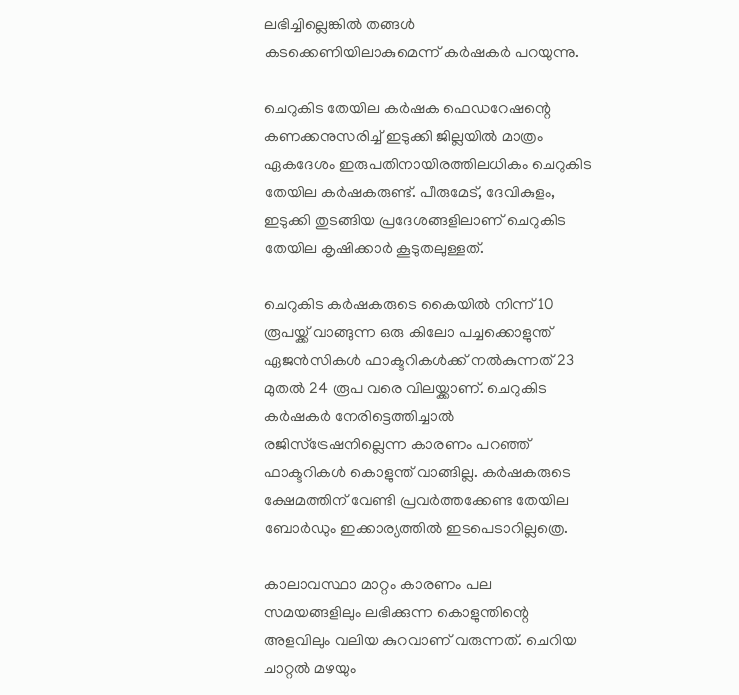ലഭിച്ചില്ലെങ്കിൽ തങ്ങൾ കടക്കെണിയിലാകുമെന്ന് കർഷകർ പറയുന്നു.

ചെറുകിട തേയില കർഷക ഫെഡറേഷന്റെ കണക്കനുസരിച്ച് ഇടുക്കി ജില്ലയിൽ മാത്രം ഏകദേശം ഇരുപതിനായിരത്തിലധികം ചെറുകിട തേയില കർഷകരുണ്ട്. പീരുമേട്, ദേവികുളം, ഇടുക്കി തുടങ്ങിയ പ്രദേശങ്ങളിലാണ് ചെറുകിട തേയില കൃഷിക്കാർ കൂടുതലുള്ളത്.

ചെറുകിട കർഷകരുടെ കൈയിൽ നിന്ന് 10 രൂപയ്ക്ക് വാങ്ങുന്ന ഒരു കിലോ പച്ചക്കൊളുന്ത് ഏജൻസികൾ ഫാക്ടറികൾക്ക് നൽകുന്നത് 23 മുതൽ 24 രൂപ വരെ വിലയ്ക്കാണ്. ചെറുകിട കർഷകർ നേരിട്ടെത്തിച്ചാൽ രജിസ്ട്രേഷനില്ലെന്ന കാരണം പറഞ്ഞ് ഫാക്ടറികൾ കൊളുന്ത് വാങ്ങില്ല. കർഷകരുടെ ക്ഷേമത്തിന് വേണ്ടി പ്രവർത്തക്കേണ്ട തേയില ബോർഡും ഇക്കാര്യത്തിൽ ഇടപെടാറില്ലത്രെ.

കാലാവസ്ഥാ മാറ്റം കാരണം പല സമയങ്ങളിലും ലഭിക്കുന്ന കൊളുന്തിന്റെ അളവിലും വലിയ കുറവാണ് വരുന്നത്. ചെറിയ ചാറ്റൽ മഴയും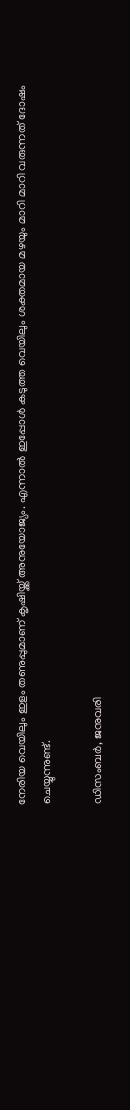നേരിയ വെയിലും ഇളം തണുപ്പുമാണ് കൃഷിയ്ക്ക് അനുയോജ്യം. എന്നാൽ ഇപ്പോൾ കടുത്ത വെയിലും ശക്തമായ മഴയും മാറി മാറി വരുന്നത് ദോഷം ചെയ്യുന്നുണ്ട്.

ഡിസംബർ, ജനുവരി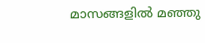മാസങ്ങളിൽ മഞ്ഞു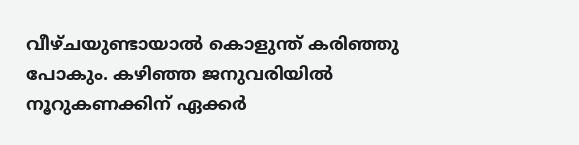വീഴ്ചയുണ്ടായാൽ കൊളുന്ത് കരിഞ്ഞു പോകും. കഴിഞ്ഞ ജനുവരിയിൽ നൂറുകണക്കിന് ഏക്കർ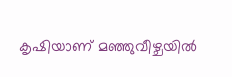കൃഷിയാണ് മഞ്ഞുവീഴ്ചയിൽ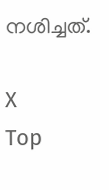നശിച്ചത്.

X
Top